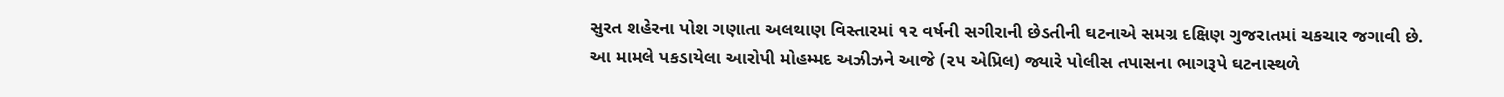સુરત શહેરના પોશ ગણાતા અલથાણ વિસ્તારમાં ૧૨ વર્ષની સગીરાની છેડતીની ઘટનાએ સમગ્ર દક્ષિણ ગુજરાતમાં ચકચાર જગાવી છે. આ મામલે પકડાયેલા આરોપી મોહમ્મદ અઝીઝને આજે (૨૫ એપ્રિલ) જ્યારે પોલીસ તપાસના ભાગરૂપે ઘટનાસ્થળે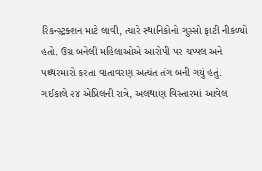રિકન્સ્ટ્રક્શન માટે લાવી, ત્યારે સ્થાનિકોનો ગુસ્સો ફાટી નીકળ્યો હતો. ઉગ્ર બનેલી મહિલાઓએ આરોપી પર ચપ્પલ અને પથ્થરમારો કરતા વાતાવરણ અત્યંત તંગ બની ગયું હતું.
ગઈકાલે ૨૪ એપ્રિલની રાત્રે, અલથાણ વિસ્તારમાં આવેલ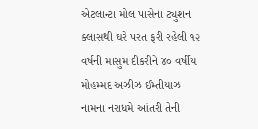એટલાન્ટા મોલ પાસેના ટ્યુશન ક્લાસથી ઘરે પરત ફરી રહેલી ૧૨ વર્ષની માસુમ દીકરીને ૪૦ વર્ષીય મોહમ્મદ અઝીઝ ઈમ્તીયાઝ નામના નરાધમે આંતરી તેની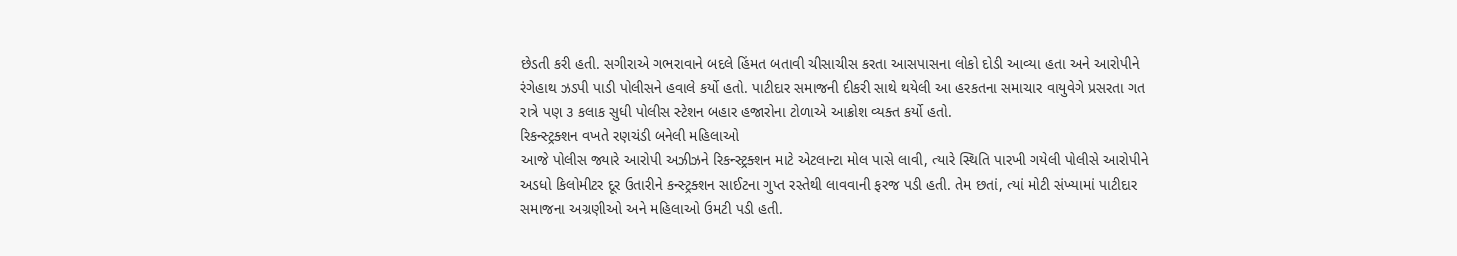છેડતી કરી હતી. સગીરાએ ગભરાવાને બદલે હિંમત બતાવી ચીસાચીસ કરતા આસપાસના લોકો દોડી આવ્યા હતા અને આરોપીને રંગેહાથ ઝડપી પાડી પોલીસને હવાલે કર્યો હતો. પાટીદાર સમાજની દીકરી સાથે થયેલી આ હરકતના સમાચાર વાયુવેગે પ્રસરતા ગત રાત્રે પણ ૩ કલાક સુધી પોલીસ સ્ટેશન બહાર હજારોના ટોળાએ આક્રોશ વ્યક્ત કર્યો હતો.
રિકન્સ્ટ્રક્શન વખતે રણચંડી બનેલી મહિલાઓ
આજે પોલીસ જ્યારે આરોપી અઝીઝને રિકન્સ્ટ્રક્શન માટે એટલાન્ટા મોલ પાસે લાવી, ત્યારે સ્થિતિ પારખી ગયેલી પોલીસે આરોપીને અડધો કિલોમીટર દૂર ઉતારીને કન્સ્ટ્રક્શન સાઈટના ગુપ્ત રસ્તેથી લાવવાની ફરજ પડી હતી. તેમ છતાં, ત્યાં મોટી સંખ્યામાં પાટીદાર સમાજના અગ્રણીઓ અને મહિલાઓ ઉમટી પડી હતી.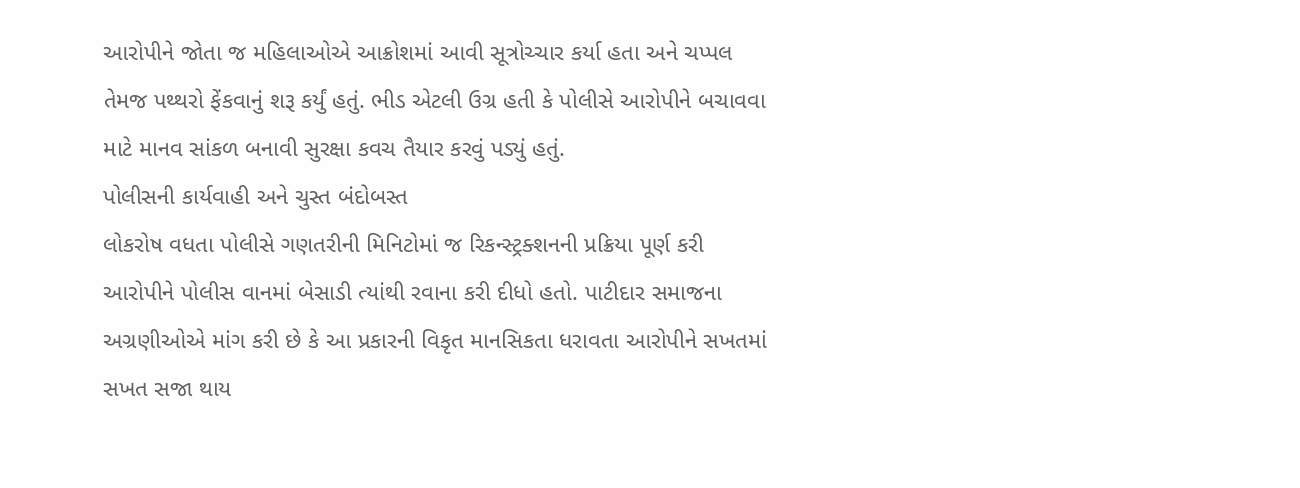આરોપીને જોતા જ મહિલાઓએ આક્રોશમાં આવી સૂત્રોચ્ચાર કર્યા હતા અને ચપ્પલ તેમજ પથ્થરો ફેંકવાનું શરૂ કર્યું હતું. ભીડ એટલી ઉગ્ર હતી કે પોલીસે આરોપીને બચાવવા માટે માનવ સાંકળ બનાવી સુરક્ષા કવચ તૈયાર કરવું પડ્યું હતું.
પોલીસની કાર્યવાહી અને ચુસ્ત બંદોબસ્ત
લોકરોષ વધતા પોલીસે ગણતરીની મિનિટોમાં જ રિકન્સ્ટ્રક્શનની પ્રક્રિયા પૂર્ણ કરી આરોપીને પોલીસ વાનમાં બેસાડી ત્યાંથી રવાના કરી દીધો હતો. પાટીદાર સમાજના અગ્રણીઓએ માંગ કરી છે કે આ પ્રકારની વિકૃત માનસિકતા ધરાવતા આરોપીને સખતમાં સખત સજા થાય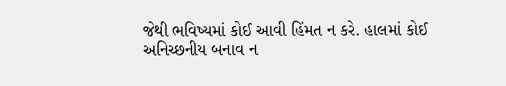જેથી ભવિષ્યમાં કોઈ આવી હિંમત ન કરે. હાલમાં કોઈ અનિચ્છનીય બનાવ ન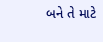બને તે માટે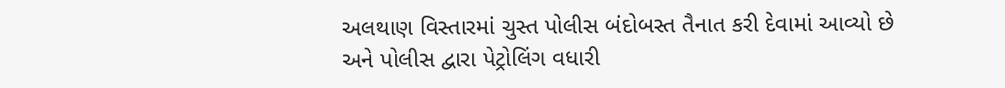અલથાણ વિસ્તારમાં ચુસ્ત પોલીસ બંદોબસ્ત તૈનાત કરી દેવામાં આવ્યો છે અને પોલીસ દ્વારા પેટ્રોલિંગ વધારી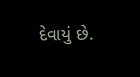દેવાયું છે.